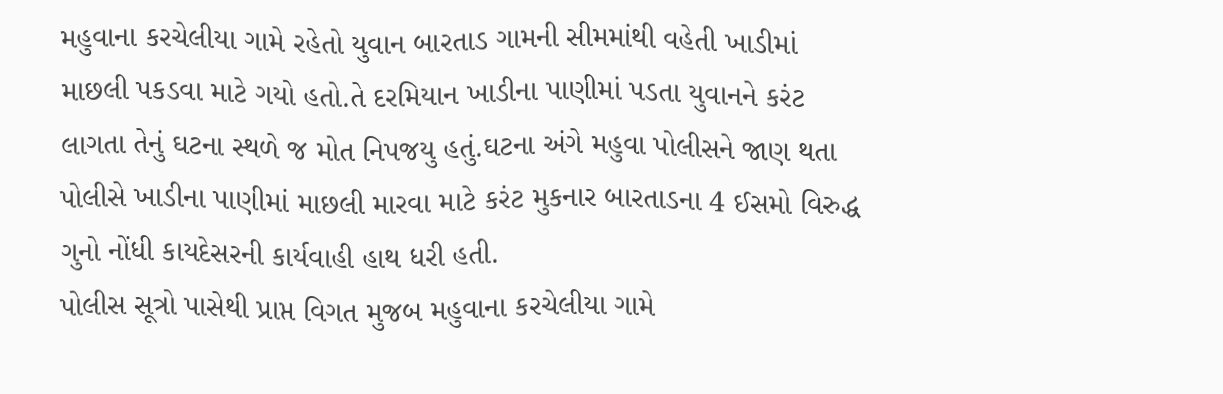મહુવાના કરચેલીયા ગામે રહેતો યુવાન બારતાડ ગામની સીમમાંથી વહેતી ખાડીમાં માછલી પકડવા માટે ગયો હતો.તે દરમિયાન ખાડીના પાણીમાં પડતા યુવાનને કરંટ લાગતા તેનું ઘટના સ્થળે જ મોત નિપજયુ હતું.ઘટના અંગે મહુવા પોલીસને જાણ થતા પોલીસે ખાડીના પાણીમાં માછલી મારવા માટે કરંટ મુકનાર બારતાડના 4 ઈસમો વિરુદ્ધ ગુનો નોંધી કાયદેસરની કાર્યવાહી હાથ ધરી હતી.
પોલીસ સૂત્રો પાસેથી પ્રાપ્ત વિગત મુજબ મહુવાના કરચેલીયા ગામે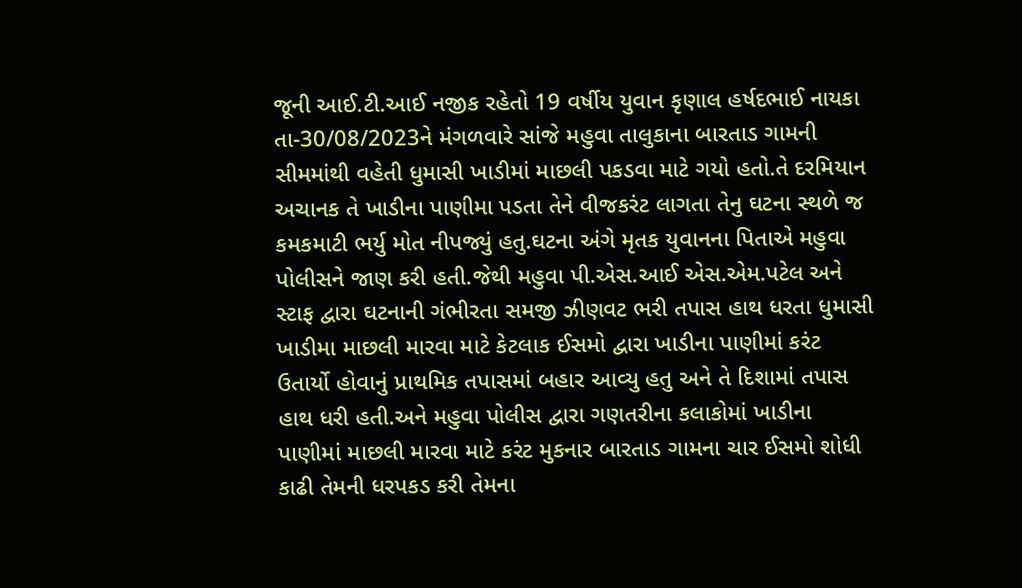જૂની આઈ.ટી.આઈ નજીક રહેતો 19 વર્ષીય યુવાન કૃણાલ હર્ષદભાઈ નાયકા તા-30/08/2023ને મંગળવારે સાંજે મહુવા તાલુકાના બારતાડ ગામની સીમમાંથી વહેતી ધુમાસી ખાડીમાં માછલી પકડવા માટે ગયો હતો.તે દરમિયાન અચાનક તે ખાડીના પાણીમા પડતા તેને વીજકરંટ લાગતા તેનુ ઘટના સ્થળે જ કમકમાટી ભર્યુ મોત નીપજ્યું હતુ.ઘટના અંગે મૃતક યુવાનના પિતાએ મહુવા પોલીસને જાણ કરી હતી.જેથી મહુવા પી.એસ.આઈ એસ.એમ.પટેલ અને સ્ટાફ દ્વારા ઘટનાની ગંભીરતા સમજી ઝીણવટ ભરી તપાસ હાથ ધરતા ધુમાસી ખાડીમા માછલી મારવા માટે કેટલાક ઈસમો દ્વારા ખાડીના પાણીમાં કરંટ ઉતાર્યો હોવાનું પ્રાથમિક તપાસમાં બહાર આવ્યુ હતુ અને તે દિશામાં તપાસ હાથ ધરી હતી.અને મહુવા પોલીસ દ્વારા ગણતરીના કલાકોમાં ખાડીના પાણીમાં માછલી મારવા માટે કરંટ મુકનાર બારતાડ ગામના ચાર ઈસમો શોધી કાઢી તેમની ધરપકડ કરી તેમના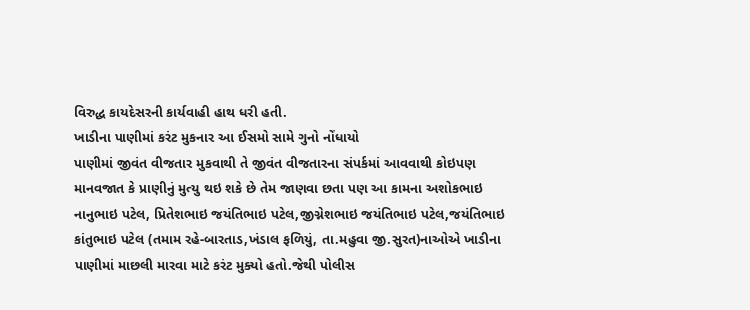વિરુદ્ધ કાયદેસરની કાર્યવાહી હાથ ધરી હતી.
ખાડીના પાણીમાં કરંટ મુકનાર આ ઈસમો સામે ગુનો નોંધાયો
પાણીમાં જીવંત વીજતાર મુકવાથી તે જીવંત વીજતારના સંપર્કમાં આવવાથી કોઇપણ માનવજાત કે પ્રાણીનું મુત્યુ થઇ શકે છે તેમ જાણવા છતા પણ આ કામના અશોકભાઇ નાનુભાઇ પટેલ, પ્રિતેશભાઇ જયંતિભાઇ પટેલ,જીગ્નેશભાઇ જયંતિભાઇ પટેલ,જયંતિભાઇ કાંતુભાઇ પટેલ (તમામ રહે-બારતાડ,ખંડાલ ફળિયું, તા.મહુવા જી.સુરત)નાઓએ ખાડીના પાણીમાં માછલી મારવા માટે કરંટ મુક્યો હતો.જેથી પોલીસ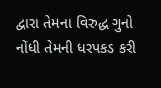દ્વારા તેમના વિરુદ્ધ ગુનો નોંધી તેમની ધરપકડ કરી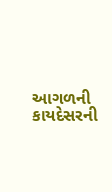આગળની કાયદેસરની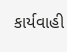કાર્યવાહી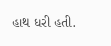હાથ ધરી હતી.